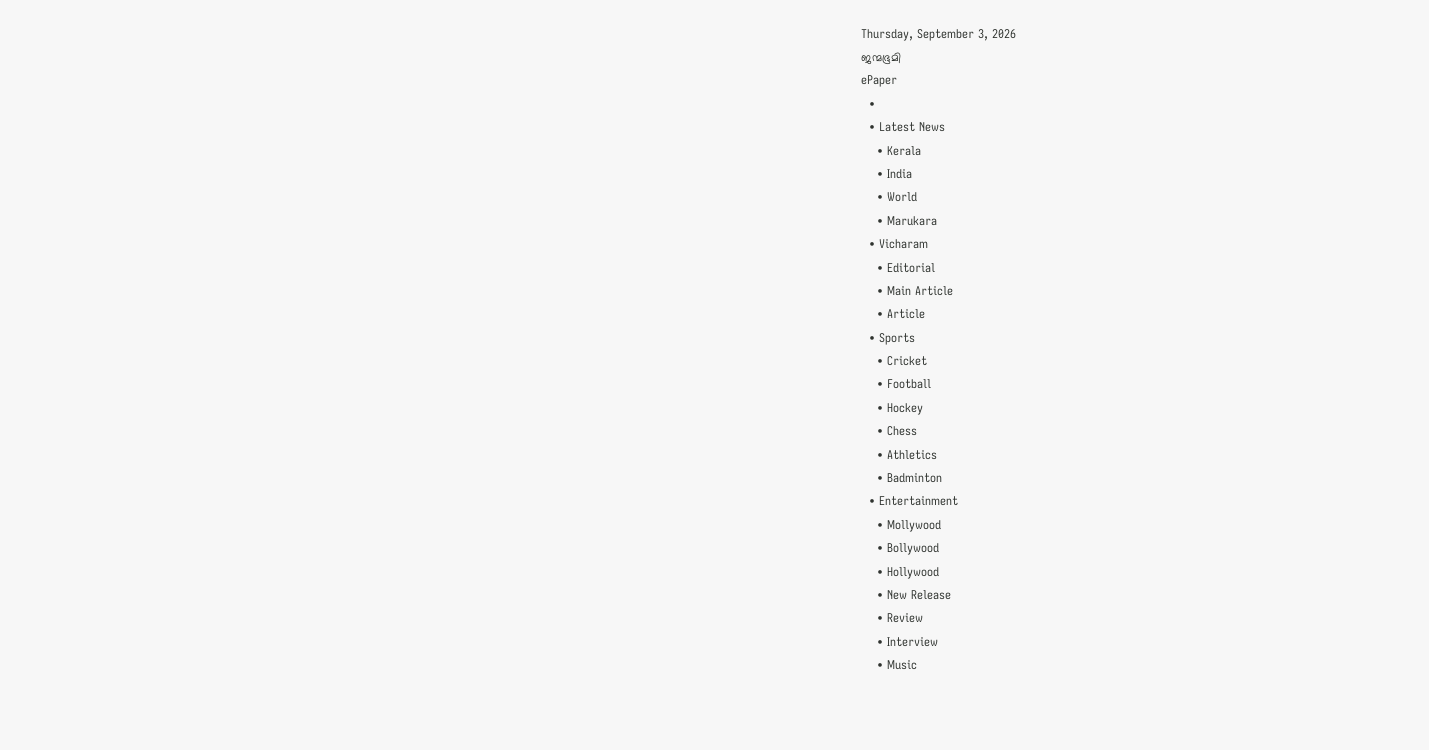Thursday, September 3, 2026
ജന്മഭൂമി
ePaper
  •
  • Latest News
    • Kerala
    • India
    • World
    • Marukara
  • Vicharam
    • Editorial
    • Main Article
    • Article
  • Sports
    • Cricket
    • Football
    • Hockey
    • Chess
    • Athletics
    • Badminton
  • Entertainment
    • Mollywood
    • Bollywood
    • Hollywood
    • New Release
    • Review
    • Interview
    • Music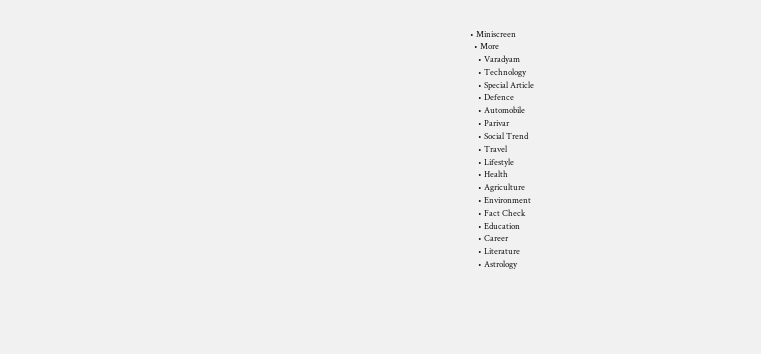• Miniscreen
  • More
    • Varadyam
    • Technology
    • Special Article
    • Defence
    • Automobile
    • Parivar
    • Social Trend
    • Travel
    • Lifestyle
    • Health
    • Agriculture
    • Environment
    • Fact Check
    • Education
    • Career
    • Literature
    • Astrology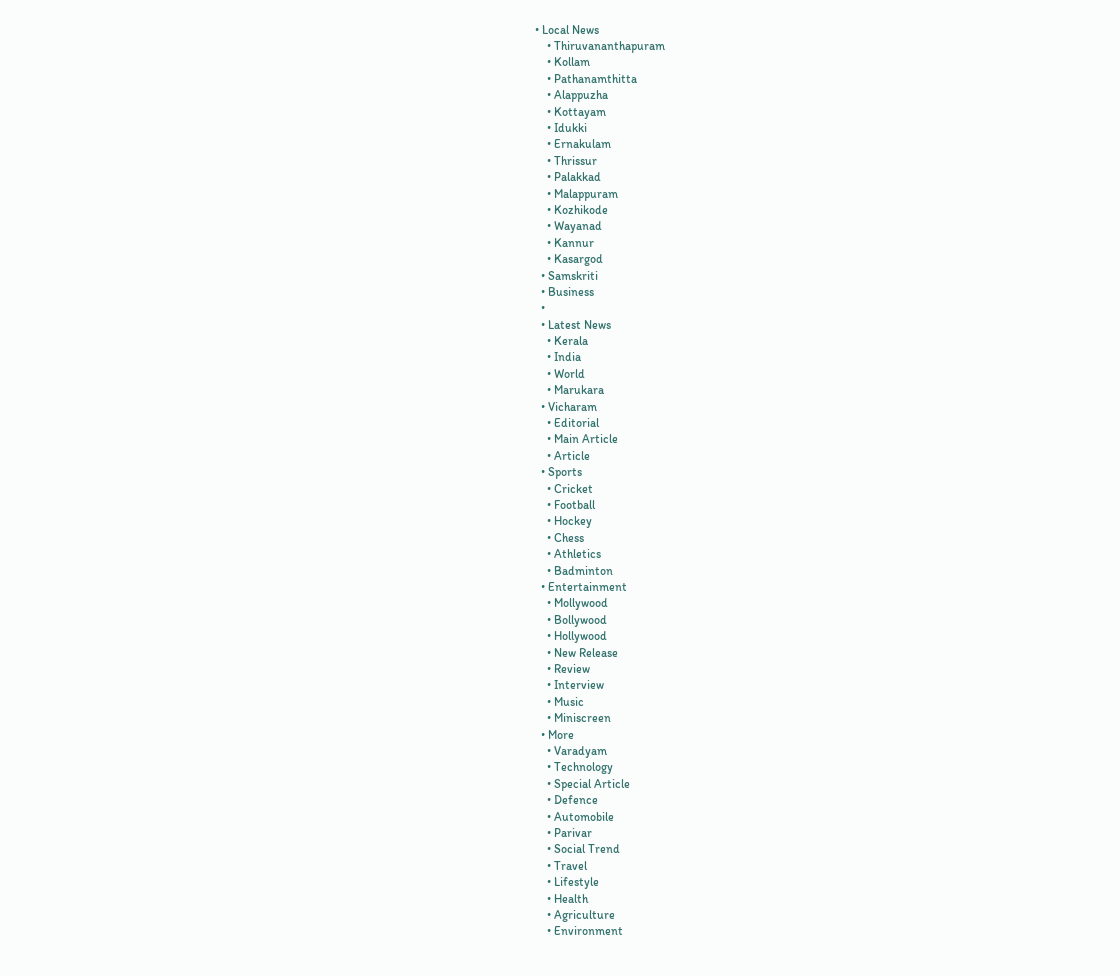• Local News
    • Thiruvananthapuram
    • Kollam
    • Pathanamthitta
    • Alappuzha
    • Kottayam
    • Idukki
    • Ernakulam
    • Thrissur
    • Palakkad
    • Malappuram
    • Kozhikode
    • Wayanad
    • Kannur
    • Kasargod
  • Samskriti
  • Business
  •
  • Latest News
    • Kerala
    • India
    • World
    • Marukara
  • Vicharam
    • Editorial
    • Main Article
    • Article
  • Sports
    • Cricket
    • Football
    • Hockey
    • Chess
    • Athletics
    • Badminton
  • Entertainment
    • Mollywood
    • Bollywood
    • Hollywood
    • New Release
    • Review
    • Interview
    • Music
    • Miniscreen
  • More
    • Varadyam
    • Technology
    • Special Article
    • Defence
    • Automobile
    • Parivar
    • Social Trend
    • Travel
    • Lifestyle
    • Health
    • Agriculture
    • Environment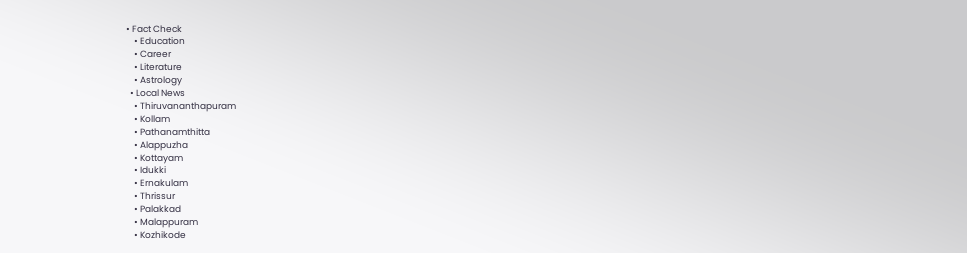• Fact Check
    • Education
    • Career
    • Literature
    • Astrology
  • Local News
    • Thiruvananthapuram
    • Kollam
    • Pathanamthitta
    • Alappuzha
    • Kottayam
    • Idukki
    • Ernakulam
    • Thrissur
    • Palakkad
    • Malappuram
    • Kozhikode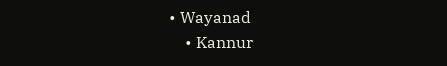• Wayanad
    • Kannur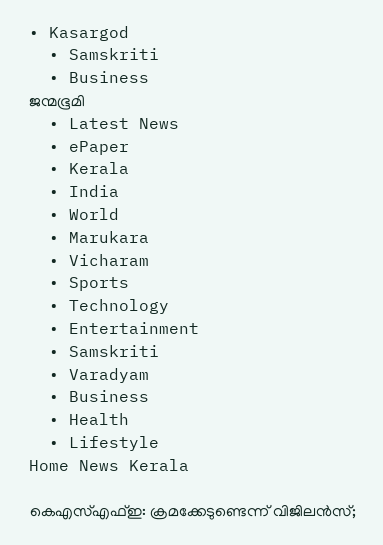• Kasargod
  • Samskriti
  • Business
ജന്മഭൂമി
  • Latest News
  • ePaper
  • Kerala
  • India
  • World
  • Marukara
  • Vicharam
  • Sports
  • Technology
  • Entertainment
  • Samskriti
  • Varadyam
  • Business
  • Health
  • Lifestyle
Home News Kerala

കെഎസ്എഫ്ഇ: ക്രമക്കേടുണ്ടെന്ന് വിജിലന്‍സ്;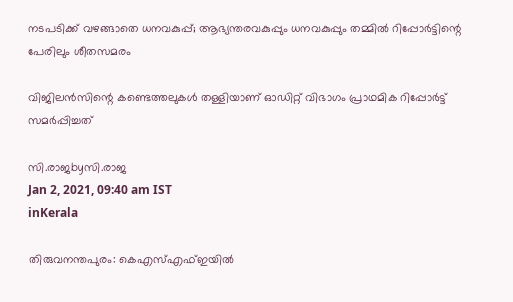നടപടിക്ക് വഴങ്ങാതെ ധനവകുപ്പ്; ആഭ്യന്തരവകുപ്പും ധനവകുപ്പും തമ്മില്‍ റിപ്പോര്‍ട്ടിന്റെ പേരിലും ശീതസമരം

വിജിലന്‍സിന്റെ കണ്ടെത്തലുകള്‍ തള്ളിയാണ് ഓഡിറ്റ് വിഭാഗം പ്രാഥമിക റിപ്പോര്‍ട്ട് സമര്‍പ്പിച്ചത്

സി.രാജbyസി.രാജ
Jan 2, 2021, 09:40 am IST
inKerala

തിരുവനന്തപുരം: കെഎസ്എഫ്ഇയില്‍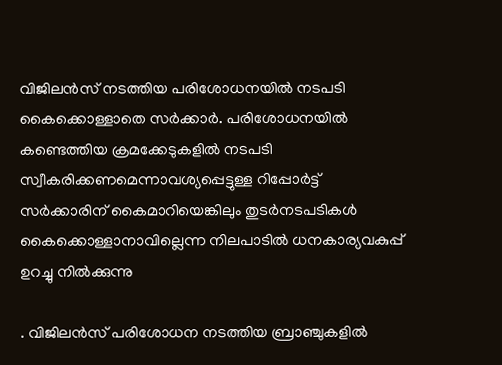വിജിലന്‍സ് നടത്തിയ പരിശോധനയില്‍ നടപടി കൈക്കൊള്ളാതെ സര്‍ക്കാര്‍. പരിശോധനയില്‍ കണ്ടെത്തിയ ക്രമക്കേടുകളില്‍ നടപടി സ്വീകരിക്കണമെന്നാവശ്യപ്പെട്ടുള്ള റിപ്പോര്‍ട്ട് സര്‍ക്കാരിന് കൈമാറിയെങ്കിലും തുടര്‍നടപടികള്‍ കൈക്കൊള്ളാനാവില്ലെന്ന നിലപാടില്‍ ധനകാര്യവകുപ്പ് ഉറച്ചു നില്‍ക്കുന്നു

. വിജിലന്‍സ് പരിശോധന നടത്തിയ ബ്രാഞ്ചുകളില്‍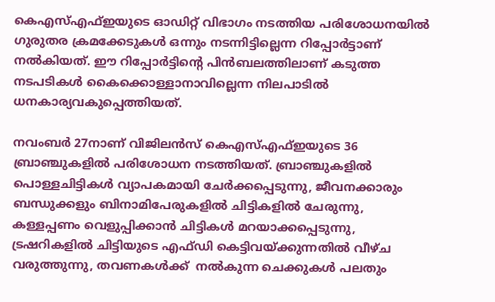കെഎസ്എഫ്ഇയുടെ ഓഡിറ്റ് വിഭാഗം നടത്തിയ പരിശോധനയില്‍ ഗുരുതര ക്രമക്കേടുകള്‍ ഒന്നും നടന്നിട്ടില്ലെന്ന റിപ്പോര്‍ട്ടാണ് നല്‍കിയത്. ഈ റിപ്പോര്‍ട്ടിന്റെ പിന്‍ബലത്തിലാണ് കടുത്ത നടപടികള്‍ കൈക്കൊള്ളാനാവില്ലെന്ന നിലപാടില്‍ ധനകാര്യവകുപ്പെത്തിയത്.

നവംബര്‍ 27നാണ് വിജിലന്‍സ് കെഎസ്എഫ്ഇയുടെ 36 ബ്രാഞ്ചുകളില്‍ പരിശോധന നടത്തിയത്. ബ്രാഞ്ചുകളില്‍ പൊള്ളചിട്ടികള്‍ വ്യാപകമായി ചേര്‍ക്കപ്പെടുന്നു, ജീവനക്കാരും ബന്ധുക്കളും ബിനാമിപേരുകളില്‍ ചിട്ടികളില്‍ ചേരുന്നു, കള്ളപ്പണം വെളുപ്പിക്കാന്‍ ചിട്ടികള്‍ മറയാക്കപ്പെടുന്നു, ട്രഷറികളില്‍ ചിട്ടിയുടെ എഫ്ഡി കെട്ടിവയ്‌ക്കുന്നതില്‍ വീഴ്ച വരുത്തുന്നു, തവണകള്‍ക്ക്  നല്‍കുന്ന ചെക്കുകള്‍ പലതും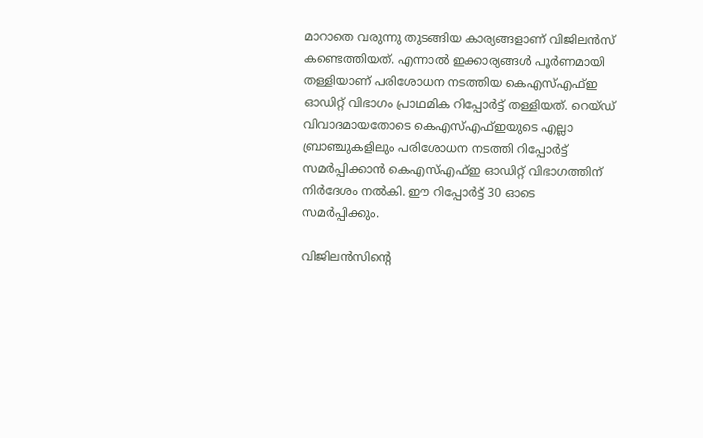മാറാതെ വരുന്നു തുടങ്ങിയ കാര്യങ്ങളാണ് വിജിലന്‍സ് കണ്ടെത്തിയത്. എന്നാല്‍ ഇക്കാര്യങ്ങള്‍ പൂര്‍ണമായി തള്ളിയാണ് പരിശോധന നടത്തിയ കെഎസ്എഫ്ഇ ഓഡിറ്റ് വിഭാഗം പ്രാഥമിക റിപ്പോര്‍ട്ട് തള്ളിയത്. റെയ്ഡ് വിവാദമായതോടെ കെഎസ്എഫ്ഇയുടെ എല്ലാ ബ്രാഞ്ചുകളിലും പരിശോധന നടത്തി റിപ്പോര്‍ട്ട് സമര്‍പ്പിക്കാന്‍ കെഎസ്എഫ്ഇ ഓഡിറ്റ് വിഭാഗത്തിന് നിര്‍ദേശം നല്‍കി. ഈ റിപ്പോര്‍ട്ട് 30 ഓടെ സമര്‍പ്പിക്കും.

വിജിലന്‍സിന്റെ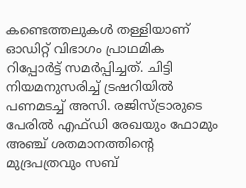കണ്ടെത്തലുകള്‍ തള്ളിയാണ് ഓഡിറ്റ് വിഭാഗം പ്രാഥമിക റിപ്പോര്‍ട്ട് സമര്‍പ്പിച്ചത്. ചിട്ടി നിയമനുസരിച്ച് ട്രഷറിയില്‍ പണമടച്ച് അസി. രജിസ്ട്രാരുടെ പേരില്‍ എഫ്ഡി രേഖയും ഫോമും അഞ്ച് ശതമാനത്തിന്റെ മുദ്രപത്രവും സബ്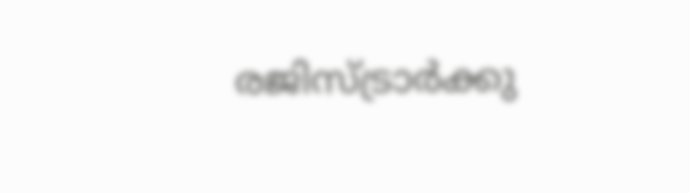രജിസ്ട്രാര്‍ക്കു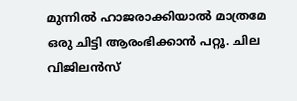മുന്നില്‍ ഹാജരാക്കിയാല്‍ മാത്രമേ ഒരു ചിട്ടി ആരംഭിക്കാന്‍ പറ്റൂ. ചില വിജിലന്‍സ്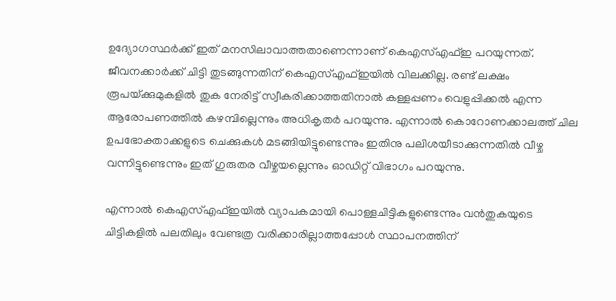ഉദ്യോഗസ്ഥര്‍ക്ക് ഇത് മനസിലാവാത്തതാണെന്നാണ് കെഎസ്എഫ്ഇ പറയുന്നത്. ജീവനക്കാര്‍ക്ക് ചിട്ടി തുടങ്ങുന്നതിന് കെഎസ്എഫ്ഇയില്‍ വിലക്കില്ല. രണ്ട് ലക്ഷം രൂപയ്‌ക്കുമുകളില്‍ തുക നേരിട്ട് സ്വീകരിക്കാത്തതിനാല്‍ കള്ളപ്പണം വെളുപ്പിക്കല്‍ എന്ന ആരോപണത്തില്‍ കഴമ്പില്ലെന്നും അധികൃതര്‍ പറയുന്നു. എന്നാല്‍ കൊറോണക്കാലത്ത് ചില ഉപഭോക്താക്കളുടെ ചെക്കുകള്‍ മടങ്ങിയിട്ടുണ്ടെന്നും ഇതിനു പലിശയീടാക്കുന്നതില്‍ വീഴ്ച വന്നിട്ടുണ്ടെന്നും ഇത് ഗുരുതര വീഴ്ചയല്ലെന്നും ഓഡിറ്റ് വിഭാഗം പറയുന്നു.

എന്നാല്‍ കെഎസ്എഫ്ഇയില്‍ വ്യാപകമായി പൊള്ളചിട്ടികളുണ്ടെന്നും വന്‍തുകയുടെ ചിട്ടികളില്‍ പലതിലും വേണ്ടത്ര വരിക്കാരില്ലാത്തപ്പോള്‍ സ്ഥാപനത്തിന്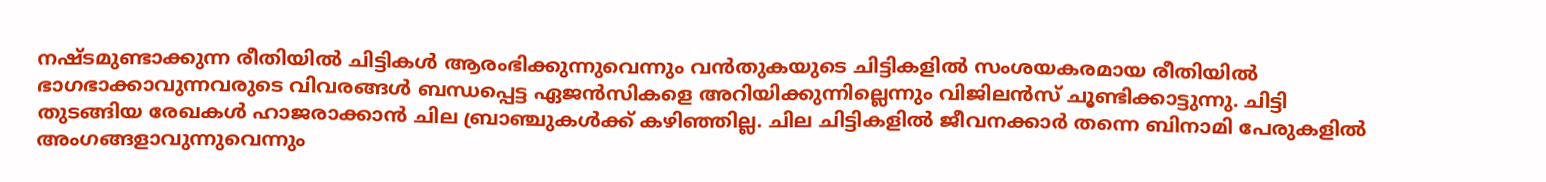നഷ്ടമുണ്ടാക്കുന്ന രീതിയില്‍ ചിട്ടികള്‍ ആരംഭിക്കുന്നുവെന്നും വന്‍തുകയുടെ ചിട്ടികളില്‍ സംശയകരമായ രീതിയില്‍ ഭാഗഭാക്കാവുന്നവരുടെ വിവരങ്ങള്‍ ബന്ധപ്പെട്ട ഏജന്‍സികളെ അറിയിക്കുന്നില്ലെന്നും വിജിലന്‍സ് ചൂണ്ടിക്കാട്ടുന്നു. ചിട്ടി തുടങ്ങിയ രേഖകള്‍ ഹാജരാക്കാന്‍ ചില ബ്രാഞ്ചുകള്‍ക്ക് കഴിഞ്ഞില്ല. ചില ചിട്ടികളില്‍ ജീവനക്കാര്‍ തന്നെ ബിനാമി പേരുകളില്‍ അംഗങ്ങളാവുന്നുവെന്നും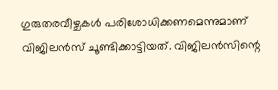ഗുരുതരവീഴ്ചകള്‍ പരിശോധിക്കണമെന്നുമാണ് വിജിലന്‍സ് ചൂണ്ടിക്കാട്ടിയത്. വിജിലന്‍സിന്റെ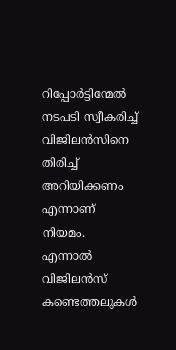റിപ്പോര്‍ട്ടിന്മേല്‍ നടപടി സ്വീകരിച്ച് വിജിലന്‍സിനെ തിരിച്ച് അറിയിക്കണം എന്നാണ് നിയമം. എന്നാല്‍ വിജിലന്‍സ് കണ്ടെത്തലുകള്‍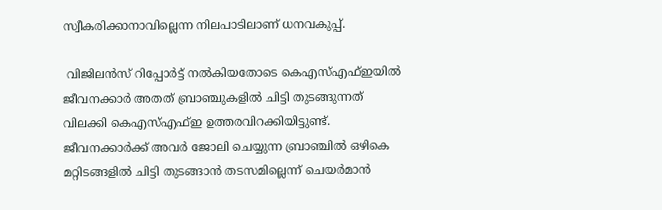സ്വീകരിക്കാനാവില്ലെന്ന നിലപാടിലാണ് ധനവകുപ്പ്.

 വിജിലന്‍സ് റിപ്പോര്‍ട്ട് നല്‍കിയതോടെ കെഎസ്എഫ്ഇയില്‍ ജീവനക്കാര്‍ അതത് ബ്രാഞ്ചുകളില്‍ ചിട്ടി തുടങ്ങുന്നത് വിലക്കി കെഎസ്എഫ്ഇ ഉത്തരവിറക്കിയിട്ടുണ്ട്. ജീവനക്കാര്‍ക്ക് അവര്‍ ജോലി ചെയ്യുന്ന ബ്രാഞ്ചില്‍ ഒഴികെ മറ്റിടങ്ങളില്‍ ചിട്ടി തുടങ്ങാന്‍ തടസമില്ലെന്ന് ചെയര്‍മാന്‍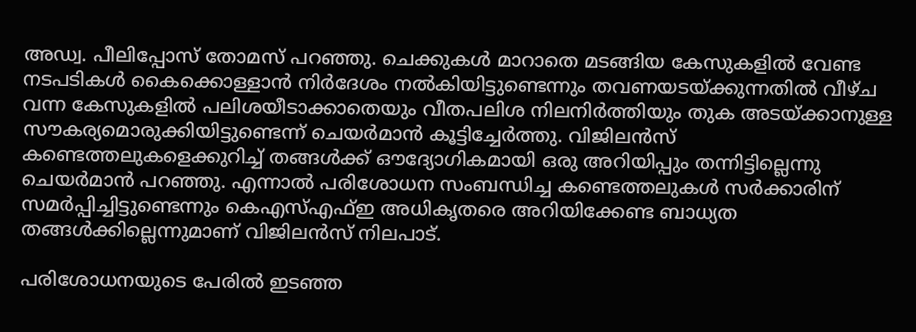അഡ്വ. പീലിപ്പോസ് തോമസ് പറഞ്ഞു. ചെക്കുകള്‍ മാറാതെ മടങ്ങിയ കേസുകളില്‍ വേണ്ട നടപടികള്‍ കൈക്കൊള്ളാന്‍ നിര്‍ദേശം നല്‍കിയിട്ടുണ്ടെന്നും തവണയടയ്‌ക്കുന്നതില്‍ വീഴ്ച വന്ന കേസുകളില്‍ പലിശയീടാക്കാതെയും വീതപലിശ നിലനിര്‍ത്തിയും തുക അടയ്‌ക്കാനുള്ള സൗകര്യമൊരുക്കിയിട്ടുണ്ടെന്ന് ചെയര്‍മാന്‍ കൂട്ടിച്ചേര്‍ത്തു. വിജിലന്‍സ് കണ്ടെത്തലുകളെക്കുറിച്ച് തങ്ങള്‍ക്ക് ഔദ്യോഗികമായി ഒരു അറിയിപ്പും തന്നിട്ടില്ലെന്നു ചെയര്‍മാന്‍ പറഞ്ഞു. എന്നാല്‍ പരിശോധന സംബന്ധിച്ച കണ്ടെത്തലുകള്‍ സര്‍ക്കാരിന് സമര്‍പ്പിച്ചിട്ടുണ്ടെന്നും കെഎസ്എഫ്ഇ അധികൃതരെ അറിയിക്കേണ്ട ബാധ്യത തങ്ങള്‍ക്കില്ലെന്നുമാണ് വിജിലന്‍സ് നിലപാട്.

പരിശോധനയുടെ പേരില്‍ ഇടഞ്ഞ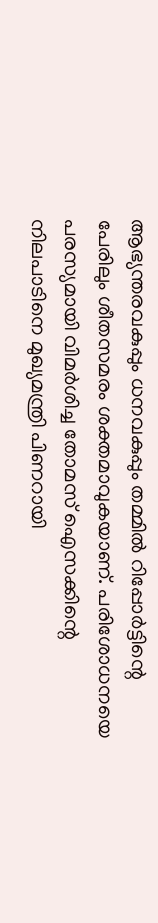ആഭ്യന്തരവകുപ്പും ധനവകുപ്പും തമ്മില്‍ റിപ്പോര്‍ട്ടിന്റെ പേരിലും ശീതസമരം ശക്തമാവുകയാണ്. പരിശോധനയെ പരസ്യമായി വിമര്‍ശിച്ച തോമസ് ഐസക്കിന്റെ നിലപാടിനെ മുഖ്യമന്ത്രി പിണറായി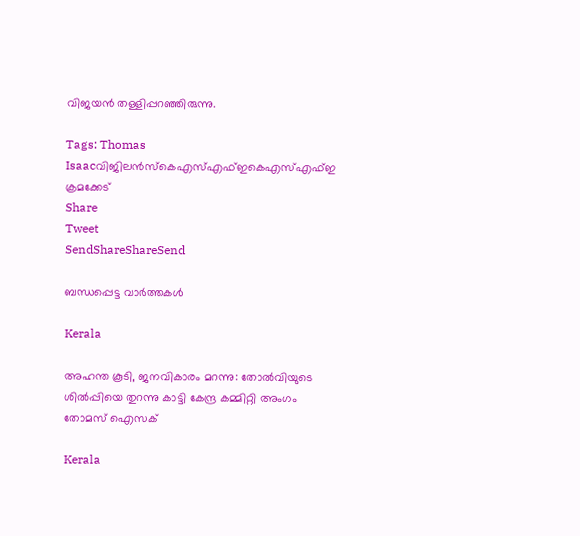വിജയന്‍ തള്ളിപ്പറഞ്ഞിരുന്നു.

Tags: Thomas Isaacവിജിലന്‍സ്കെഎസ്എഫ്ഇകെഎസ്എഫ്ഇ ക്രമക്കേട്‌
Share
Tweet
SendShareShareSend

ബന്ധപ്പെട്ട വാര്‍ത്തകള്‍

Kerala

അഹന്ത കൂടി, ജനവികാരം മറന്നു: തോല്‍വിയുടെ ശില്‍പ്പിയെ തുറന്നു കാട്ടി കേന്ദ്ര കമ്മിറ്റി അംഗം തോമസ് ഐസക്

Kerala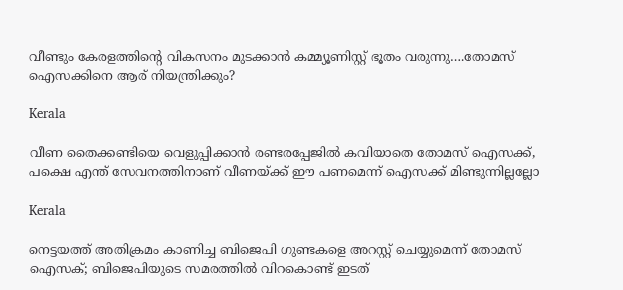വീണ്ടും കേരളത്തിന്റെ വികസനം മുടക്കാന്‍ കമ്മ്യൂണിസ്റ്റ് ഭൂതം വരുന്നു….തോമസ് ഐസക്കിനെ ആര് നിയന്ത്രിക്കും?

Kerala

വീണ തൈക്കണ്ടിയെ വെളുപ്പിക്കാന്‍ രണ്ടരപ്പേജില്‍ കവിയാതെ തോമസ് ഐസക്ക്, പക്ഷെ എന്ത് സേവനത്തിനാണ് വീണയ്‌ക്ക് ഈ പണമെന്ന് ഐസക്ക് മിണ്ടുന്നില്ലല്ലോ

Kerala

നെട്ടയത്ത് അതിക്രമം കാണിച്ച ബിജെപി ഗുണ്ടകളെ അറസ്റ്റ് ചെയ്യുമെന്ന് തോമസ് ഐസക്; ബിജെപിയുടെ സമരത്തില്‍ വിറകൊണ്ട് ഇടത്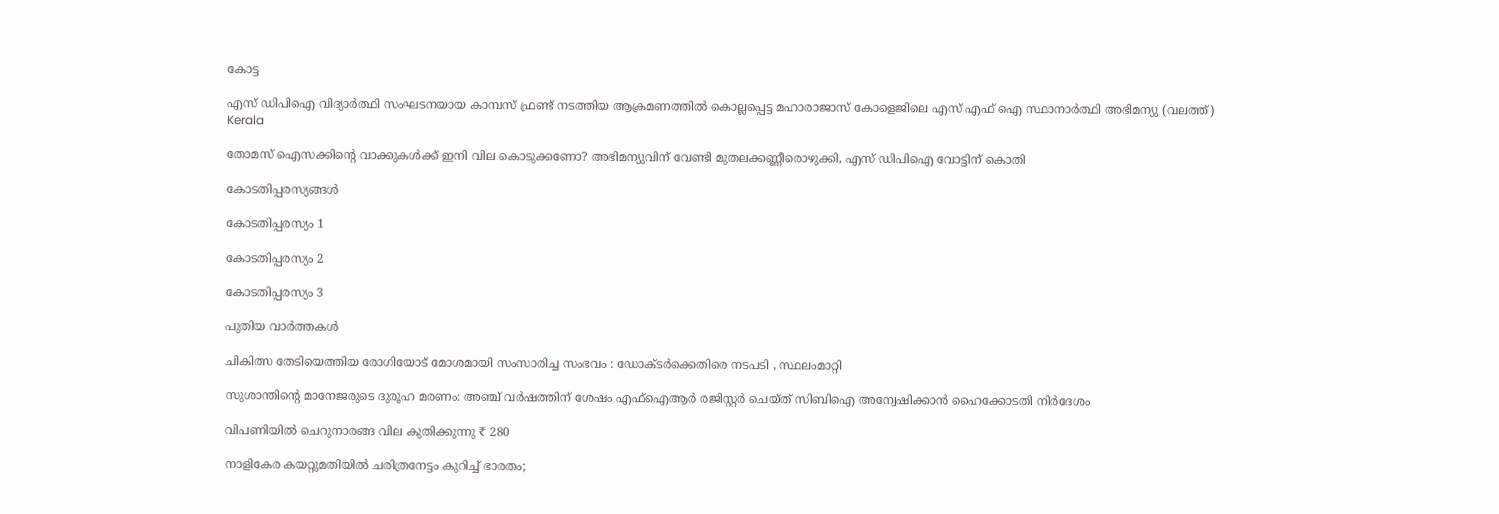കോട്ട

എസ് ഡിപിഐ വിദ്യാര്‍ത്ഥി സംഘടനയായ കാമ്പസ് ഫ്രണ്ട് നടത്തിയ ആക്രമണത്തില്‍ കൊല്ലപ്പെട്ട മഹാരാജാസ് കോളെജിലെ എസ് എഫ് ഐ സ്ഥാനാര്‍ത്ഥി അഭിമന്യു (വലത്ത്)
Kerala

തോമസ് ഐസക്കിന്റെ വാക്കുകള്‍ക്ക് ഇനി വില കൊടുക്കണോ? അഭിമന്യുവിന് വേണ്ടി മുതലക്കണ്ണീരൊഴുക്കി, എസ് ഡിപിഐ വോട്ടിന് കൊതി

കോടതിപ്പരസ്യങ്ങള്‍

കോടതിപ്പരസ്യം 1

കോടതിപ്പരസ്യം 2

കോടതിപ്പരസ്യം 3

പുതിയ വാര്‍ത്തകള്‍

ചികിത്സ തേടിയെത്തിയ രോഗിയോട് മോശമായി സംസാരിച്ച സംഭവം : ഡോക്ടര്‍ക്കെതിരെ നടപടി , സ്ഥലംമാറ്റി

സുശാന്തിന്റെ മാനേജരുടെ ദുരൂഹ മരണം: അഞ്ച് വർഷത്തിന് ശേഷം എഫ്ഐആർ രജിസ്റ്റർ ചെയ്ത് സിബിഐ അന്വേഷിക്കാൻ ഹൈക്കോടതി നിർദേശം

വിപണിയില്‍ ചെറുനാരങ്ങ വില കുതിക്കുന്നു ₹ 280

നാളികേര കയറ്റുമതിയില്‍ ചരിത്രനേട്ടം കുറിച്ച് ഭാരതം;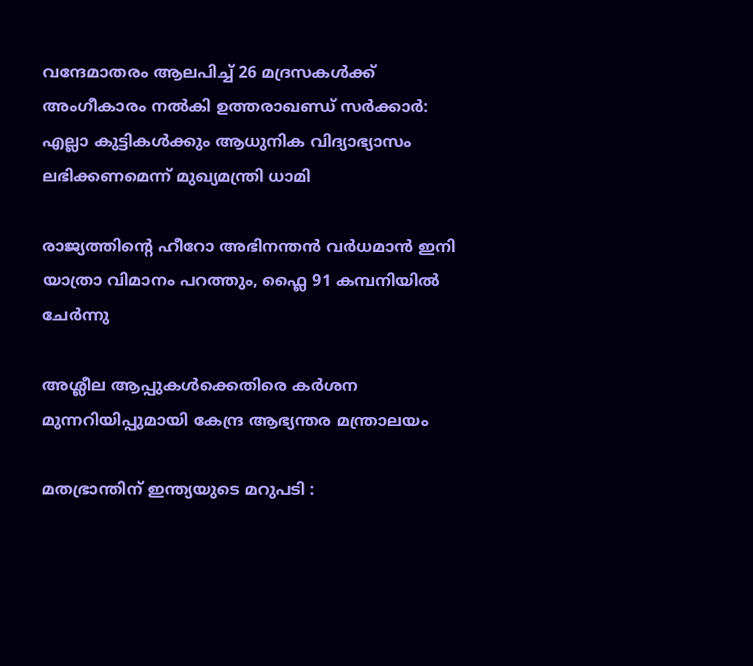വന്ദേമാതരം ആലപിച്ച് 26 മദ്രസകൾക്ക് അംഗീകാരം നൽകി ഉത്തരാഖണ്ഡ് സർക്കാർ: എല്ലാ കുട്ടികൾക്കും ആധുനിക വിദ്യാഭ്യാസം ലഭിക്കണമെന്ന് മുഖ്യമന്ത്രി ധാമി

രാജ്യത്തിന്റെ ഹീറോ അഭിനന്തൻ വർധമാൻ ഇനി യാത്രാ വിമാനം പറത്തും, ഫ്ലൈ 91 കമ്പനിയിൽ ചേർന്നു

അശ്ലീല ആപ്പുകൾക്കെതിരെ കർശന മുന്നറിയിപ്പുമായി കേന്ദ്ര ആഭ്യന്തര മന്ത്രാലയം

മതഭ്രാന്തിന് ഇന്ത്യയുടെ മറുപടി :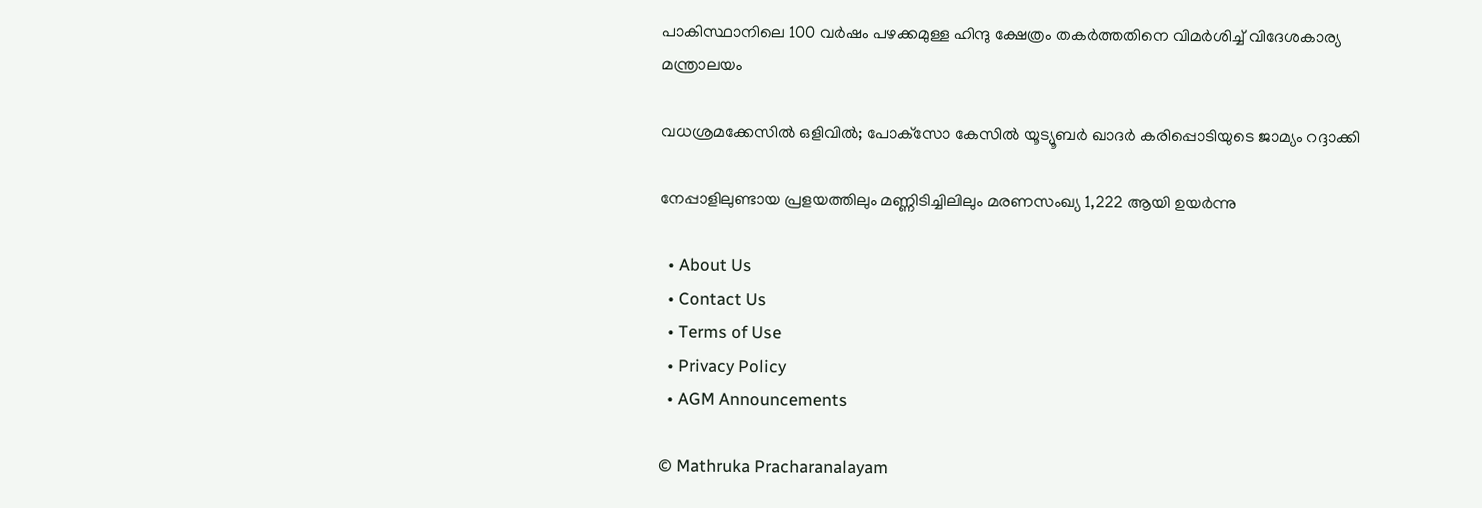പാകിസ്ഥാനിലെ 100 വർഷം പഴക്കമുള്ള ഹിന്ദു ക്ഷേത്രം തകർത്തതിനെ വിമർശിച്ച് വിദേശകാര്യ മന്ത്രാലയം

വധശ്രമക്കേസിൽ ഒളിവിൽ; പോക്‌സോ കേസിൽ യൂട്യൂബർ ഖാദർ കരിപ്പൊടിയുടെ ജാമ്യം റദ്ദാക്കി

നേപ്പാളിലുണ്ടായ പ്രളയത്തിലും മണ്ണിടിച്ചിലിലും മരണസംഖ്യ 1,222 ആയി ഉയർന്നു

  • About Us
  • Contact Us
  • Terms of Use
  • Privacy Policy
  • AGM Announcements

© Mathruka Pracharanalayam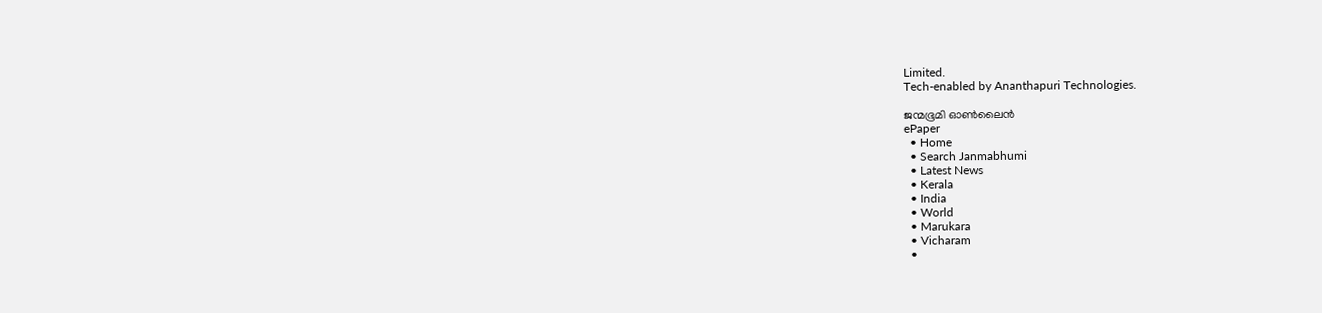Limited.
Tech-enabled by Ananthapuri Technologies.

ജന്മഭൂമി ഓണ്‍ലൈന്‍
ePaper
  • Home
  • Search Janmabhumi
  • Latest News
  • Kerala
  • India
  • World
  • Marukara
  • Vicharam
  •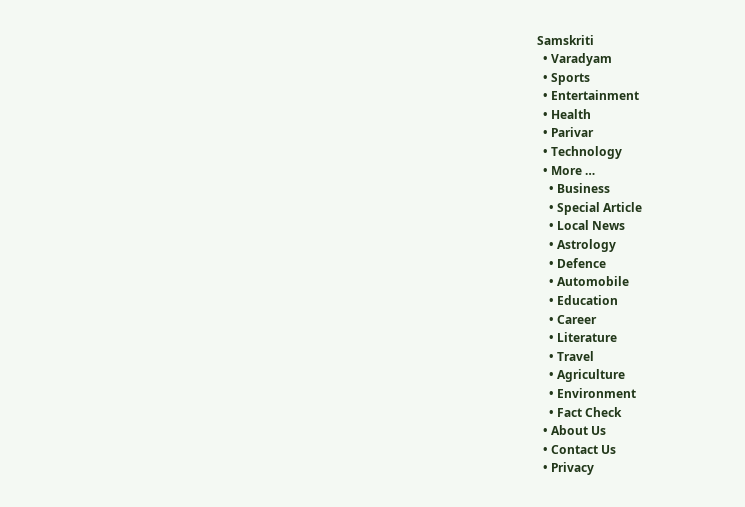Samskriti
  • Varadyam
  • Sports
  • Entertainment
  • Health
  • Parivar
  • Technology
  • More …
    • Business
    • Special Article
    • Local News
    • Astrology
    • Defence
    • Automobile
    • Education
    • Career
    • Literature
    • Travel
    • Agriculture
    • Environment
    • Fact Check
  • About Us
  • Contact Us
  • Privacy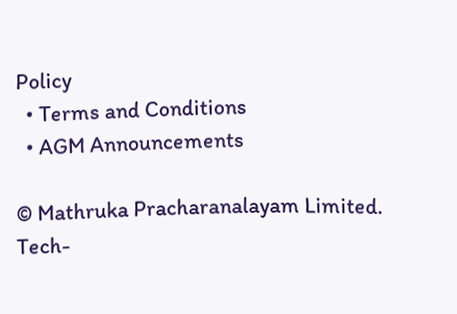Policy
  • Terms and Conditions
  • AGM Announcements

© Mathruka Pracharanalayam Limited.
Tech-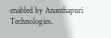enabled by Ananthapuri Technologies.